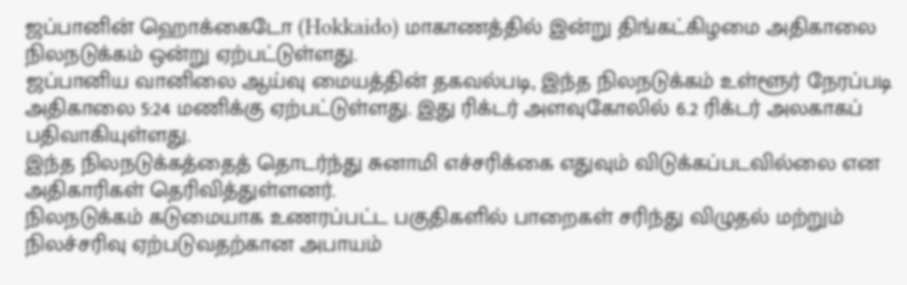ஜப்பானின் ஹொக்கைடோ (Hokkaido) மாகாணத்தில் இன்று திங்கட்கிழமை அதிகாலை நிலநடுக்கம் ஒன்று ஏற்பட்டுள்ளது.
ஜப்பானிய வானிலை ஆய்வு மையத்தின் தகவல்படி, இந்த நிலநடுக்கம் உள்ளூர் நேரப்படி அதிகாலை 5:24 மணிக்கு ஏற்பட்டுள்ளது. இது ரிக்டர் அளவுகோலில் 6.2 ரிக்டர் அலகாகப் பதிவாகியுள்ளது.
இந்த நிலநடுக்கத்தைத் தொடர்ந்து சுனாமி எச்சரிக்கை எதுவும் விடுக்கப்படவில்லை என அதிகாரிகள் தெரிவித்துள்ளனர்.
நிலநடுக்கம் கடுமையாக உணரப்பட்ட பகுதிகளில் பாறைகள் சரிந்து விழுதல் மற்றும் நிலச்சரிவு ஏற்படுவதற்கான அபாயம்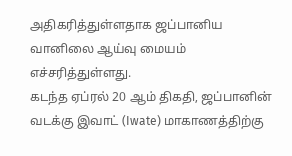அதிகரித்துள்ளதாக ஜப்பானிய வானிலை ஆய்வு மையம் எச்சரித்துள்ளது.
கடந்த ஏப்ரல் 20 ஆம் திகதி, ஜப்பானின் வடக்கு இவாட் (Iwate) மாகாணத்திற்கு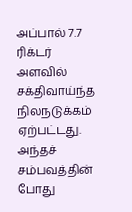அப்பால் 7.7 ரிக்டர் அளவில் சக்திவாய்ந்த நிலநடுக்கம் ஏற்பட்டது. அந்தச் சம்பவத்தின் போது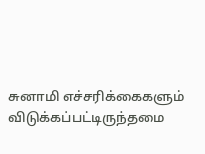சுனாமி எச்சரிக்கைகளும் விடுக்கப்பட்டிருந்தமை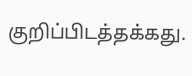குறிப்பிடத்தக்கது.